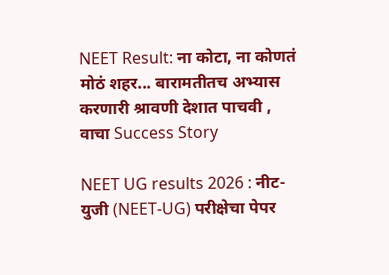NEET Result: ना कोटा, ना कोणतं मोठं शहर... बारामतीतच अभ्यास करणारी श्रावणी देशात पाचवी , वाचा Success Story

NEET UG results 2026 : नीट-युजी (NEET-UG) परीक्षेचा पेपर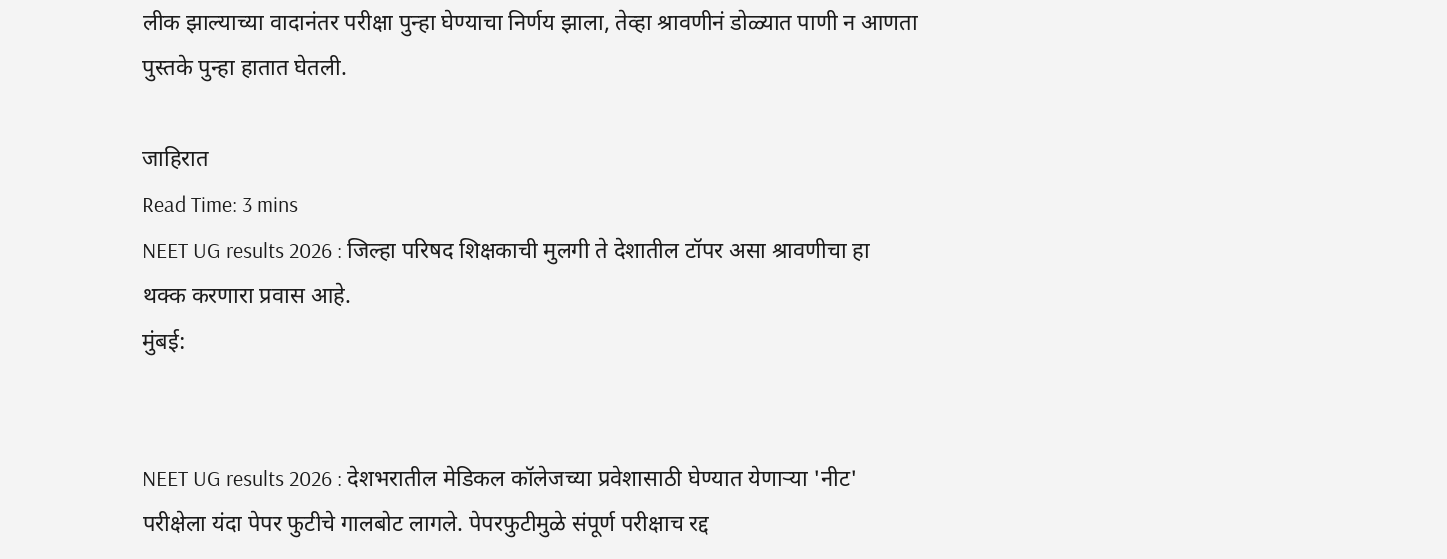लीक झाल्याच्या वादानंतर परीक्षा पुन्हा घेण्याचा निर्णय झाला, तेव्हा श्रावणीनं डोळ्यात पाणी न आणता पुस्तके पुन्हा हातात घेतली.

जाहिरात
Read Time: 3 mins
NEET UG results 2026 : जिल्हा परिषद शिक्षकाची मुलगी ते देशातील टॉपर असा श्रावणीचा हा थक्क करणारा प्रवास आहे.
मुंबई:


NEET UG results 2026 : देशभरातील मेडिकल कॉलेजच्या प्रवेशासाठी घेण्यात येणाऱ्या 'नीट' परीक्षेला यंदा पेपर फुटीचे गालबोट लागले. पेपरफुटीमुळे संपूर्ण परीक्षाच रद्द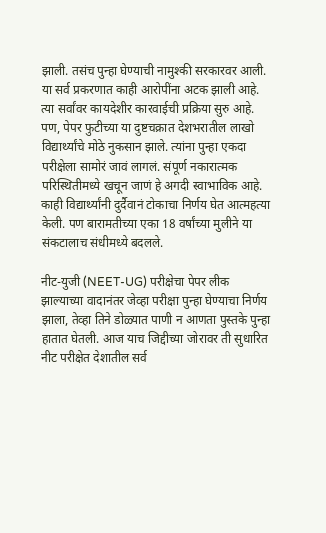झाली. तसंच पुन्हा घेण्याची नामुश्की सरकारवर आली. या सर्व प्रकरणात काही आरोपींना अटक झाली आहे. त्या सर्वांवर कायदेशीर कारवाईची प्रक्रिया सुरु आहे. पण, पेपर फुटीच्या या दुष्टचक्रात देशभरातील लाखो विद्यार्थ्यांचे मोठे नुकसान झाले. त्यांना पुन्हा एकदा परीक्षेला सामोरं जावं लागलं. संपूर्ण नकारात्मक परिस्थितीमध्ये खचून जाणं हे अगदी स्वाभाविक आहे. काही विद्यार्थ्यांनी दुर्दैवानं टोकाचा निर्णय घेत आत्महत्या केली. पण बारामतीच्या एका 18 वर्षांच्या मुलीने या संकटालाच संधीमध्ये बदलले.

नीट-युजी (NEET-UG) परीक्षेचा पेपर लीक झाल्याच्या वादानंतर जेव्हा परीक्षा पुन्हा घेण्याचा निर्णय झाला, तेव्हा तिने डोळ्यात पाणी न आणता पुस्तके पुन्हा हातात घेतली. आज याच जिद्दीच्या जोरावर ती सुधारित नीट परीक्षेत देशातील सर्व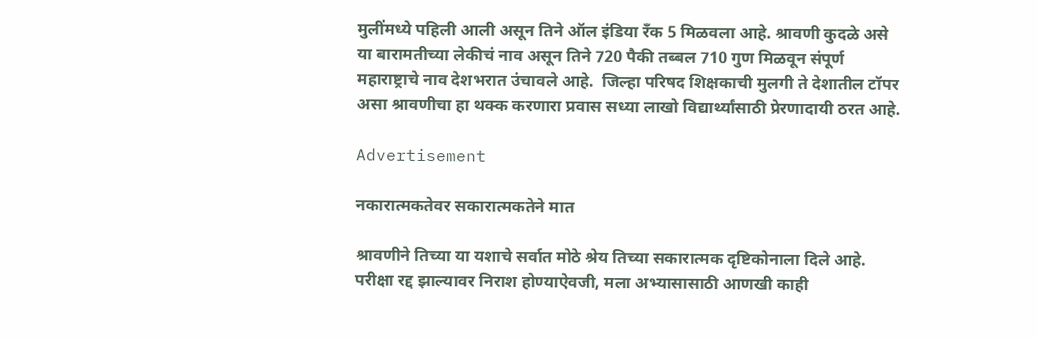मुलींमध्ये पहिली आली असून तिने ऑल इंडिया रँक 5 मिळवला आहे. श्रावणी कुदळे असे या बारामतीच्या लेकीचं नाव असून तिने 720 पैकी तब्बल 710 गुण मिळवून संपूर्ण महाराष्ट्राचे नाव देशभरात उंचावले आहे.  जिल्हा परिषद शिक्षकाची मुलगी ते देशातील टॉपर असा श्रावणीचा हा थक्क करणारा प्रवास सध्या लाखो विद्यार्थ्यांसाठी प्रेरणादायी ठरत आहे.

Advertisement

नकारात्मकतेवर सकारात्मकतेने मात

श्रावणीने तिच्या या यशाचे सर्वात मोठे श्रेय तिच्या सकारात्मक दृष्टिकोनाला दिले आहे. परीक्षा रद्द झाल्यावर निराश होण्याऐवजी, मला अभ्यासासाठी आणखी काही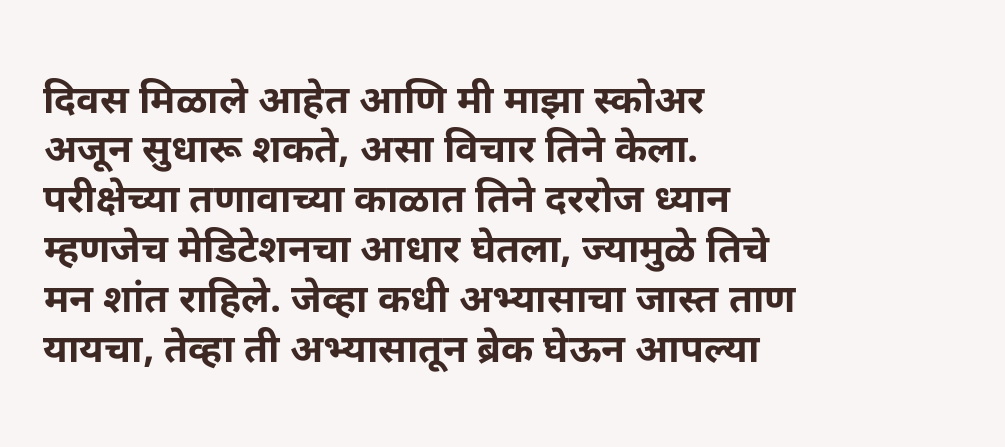दिवस मिळाले आहेत आणि मी माझा स्कोअर अजून सुधारू शकते, असा विचार तिने केला. परीक्षेच्या तणावाच्या काळात तिने दररोज ध्यान म्हणजेच मेडिटेशनचा आधार घेतला, ज्यामुळे तिचे मन शांत राहिले. जेव्हा कधी अभ्यासाचा जास्त ताण यायचा, तेव्हा ती अभ्यासातून ब्रेक घेऊन आपल्या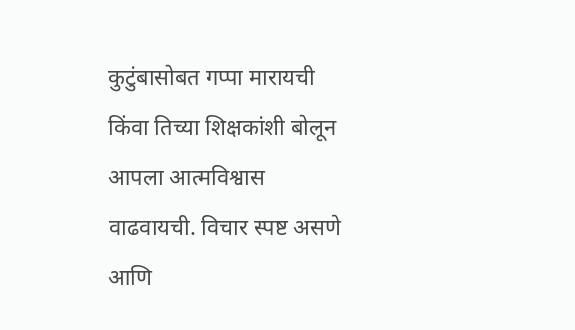कुटुंबासोबत गप्पा मारायची किंवा तिच्या शिक्षकांशी बोलून आपला आत्मविश्वास वाढवायची. विचार स्पष्ट असणे आणि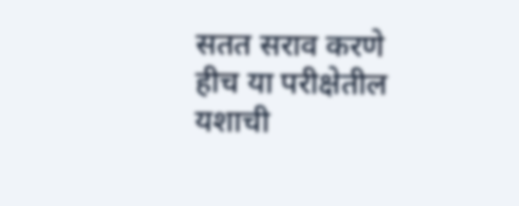सतत सराव करणे हीच या परीक्षेतील यशाची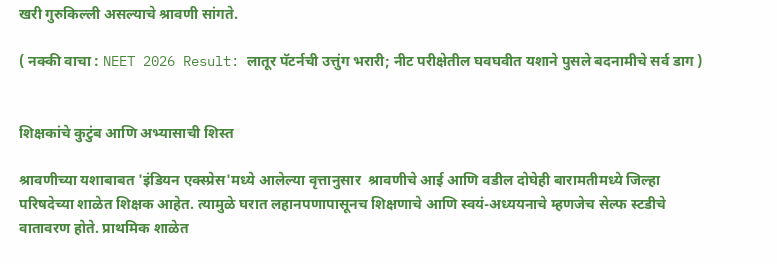खरी गुरुकिल्ली असल्याचे श्रावणी सांगते.

( नक्की वाचा : NEET 2026 Result: लातूर पॅटर्नची उत्तुंग भरारी; नीट परीक्षेतील घवघवीत यशाने पुसले बदनामीचे सर्व डाग )


शिक्षकांचे कुटुंब आणि अभ्यासाची शिस्त

श्रावणीच्या यशाबाबत 'इंडियन एक्स्प्रेस'मध्ये आलेल्या वृत्तानुसार  श्रावणीचे आई आणि वडील दोघेही बारामतीमध्ये जिल्हा परिषदेच्या शाळेत शिक्षक आहेत. त्यामुळे घरात लहानपणापासूनच शिक्षणाचे आणि स्वयं-अध्ययनाचे म्हणजेच सेल्फ स्टडीचे वातावरण होते. प्राथमिक शाळेत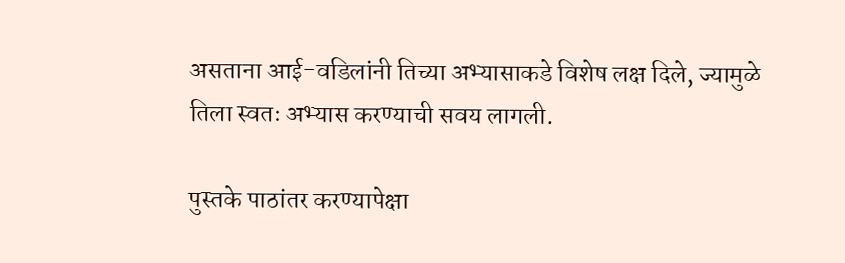असताना आई-वडिलांनी तिच्या अभ्यासाकडे विशेष लक्ष दिले, ज्यामुळे तिला स्वतः अभ्यास करण्याची सवय लागली.

पुस्तके पाठांतर करण्यापेक्षा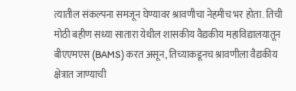त्यातील संकल्पना समजून घेण्यावर श्रावणीचा नेहमीच भर होता. तिची मोठी बहीण सध्या सातारा येथील शासकीय वैद्यकीय महाविद्यालयातून बीएएमएस (BAMS) करत असून, तिच्याकडूनच श्रावणीला वैद्यकीय क्षेत्रात जाण्याची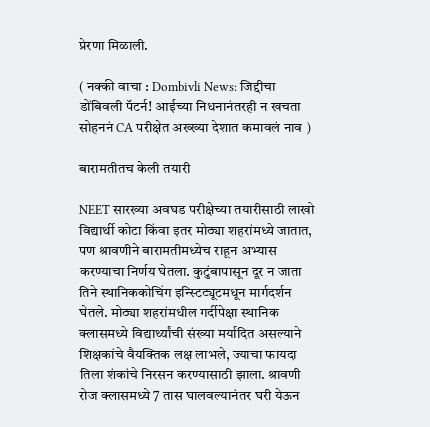प्रेरणा मिळाली.

( नक्की वाचा : Dombivli News: जिद्दीचा डोंबिवली पॅटर्न! आईच्या निधनानंतरही न खचता सोहननं CA परीक्षेत अख्ख्या देशात कमावलं नाव )

बारामतीतच केली तयारी

NEET सारख्या अवघड परीक्षेच्या तयारीसाठी लाखो विद्यार्थी कोटा किंवा इतर मोठ्या शहरांमध्ये जातात, पण श्रावणीने बारामतीमध्येच राहून अभ्यास करण्याचा निर्णय घेतला. कुटुंबापासून दूर न जाता तिने स्थानिककोचिंग इन्स्टिट्यूटमधून मार्गदर्शन घेतले. मोठ्या शहरांमधील गर्दीपेक्षा स्थानिक क्लासमध्ये विद्यार्थ्यांची संख्या मर्यादित असल्याने शिक्षकांचे वैयक्तिक लक्ष लाभले, ज्याचा फायदा तिला शंकांचे निरसन करण्यासाठी झाला. श्रावणी रोज क्लासमध्ये 7 तास घालवल्यानंतर घरी येऊन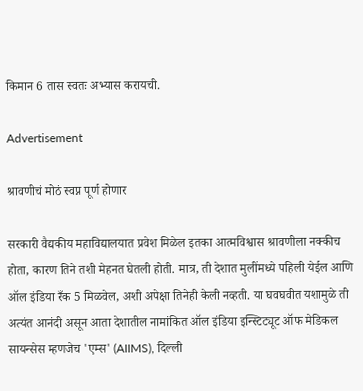किमान 6 तास स्वतः अभ्यास करायची.

Advertisement

श्रावणीचं मोठं स्वप्न पूर्ण होणार

सरकारी वैद्यकीय महाविद्यालयात प्रवेश मिळेल इतका आत्मविश्वास श्रावणीला नक्कीच होता, कारण तिने तशी मेहनत घेतली होती. मात्र, ती देशात मुलींमध्ये पहिली येईल आणि ऑल इंडिया रँक 5 मिळवेल, अशी अपेक्षा तिनेही केली नव्हती. या घवघवीत यशामुळे ती अत्यंत आनंदी असून आता देशातील नामांकित ऑल इंडिया इन्स्टिट्यूट ऑफ मेडिकल सायन्सेस म्हणजेच 'एम्स' (AIIMS), दिल्ली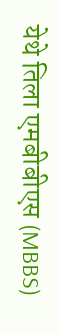येथे तिला एमबीबीएस (MBBS)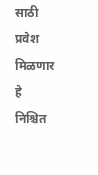साठी प्रवेश मिळणार हे निश्चित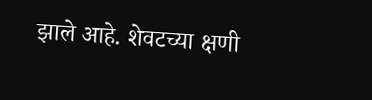झाले आहे. शेवटच्या क्षणी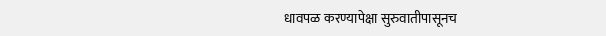धावपळ करण्यापेक्षा सुरुवातीपासूनच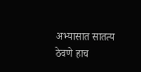अभ्यासात सातत्य ठेवणे हाच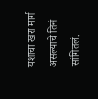यशाचा खरा मार्ग असल्याचे तिनं सांगितलं.